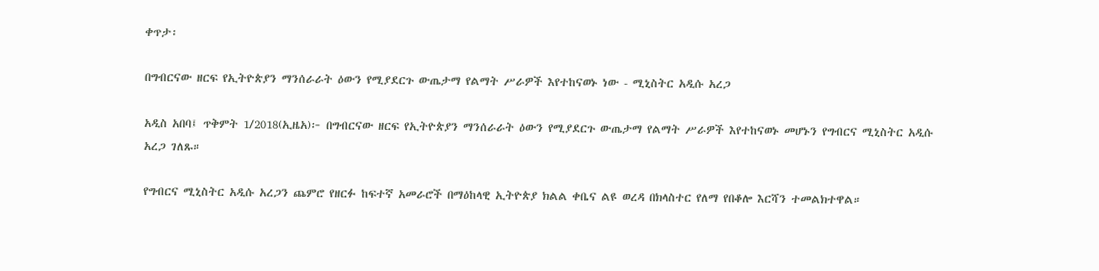ቀጥታ፡

በግብርናው ዘርፍ የኢትዮጵያን ማንሰራራት ዕውን የሚያደርጉ ውጤታማ የልማት ሥራዎች እየተከናወኑ ነው - ሚኒስትር አዲሱ አረጋ

አዲስ አበባ፤ ጥቅምት 1/2018(ኢዜአ)፦ በግብርናው ዘርፍ የኢትዮጵያን ማንሰራራት ዕውን የሚያደርጉ ውጤታማ የልማት ሥራዎች እየተከናወኑ መሆኑን የግብርና ሚኒስትር አዲሱ አረጋ ገለጹ።

የግብርና ሚኒስትር አዲሱ አረጋን ጨምሮ የዘርፉ ከፍተኛ አመራሮች በማዕከላዊ ኢትዮጵያ ክልል ቀቤና ልዩ ወረዳ በክላስተር የለማ የበቆሎ እርሻን ተመልክተዋል።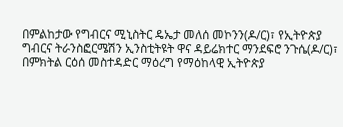በምልከታው የግብርና ሚኒስትር ዴኤታ መለሰ መኮንን(ዶ/ር)፣ የኢትዮጵያ ግብርና ትራንስፎርሜሽን ኢንስቲትዩት ዋና ዳይሬክተር ማንደፍሮ ንጉሴ(ዶ/ር)፣ በምክትል ርዕሰ መስተዳድር ማዕረግ የማዕከላዊ ኢትዮጵያ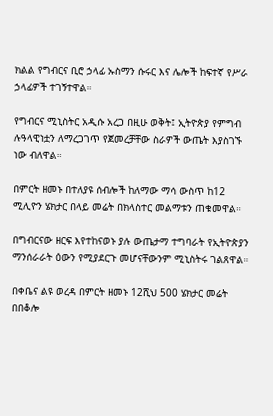ክልል የግብርና ቢሮ ኃላፊ ኡስማን ሱሩር እና ሌሎች ከፍተኛ የሥራ ኃላፊዎች ተገኝተዋል።

የግብርና ሚኒስትር አዲሱ አረጋ በዚሁ ወቅት፤ ኢትዮጵያ የምግብ ሉዓላዊነቷን ለማረጋገጥ የጀመረቻቸው ስራዎች ውጤት እያስገኙ ነው ብለዋል።

በምርት ዘመኑ በተለያዩ ሰብሎች ከለማው ማሳ ውስጥ ከ12 ሚሊዮን ሄክታር በላይ መሬት በክላስተር መልማቱን ጠቁመዋል።

በግብርናው ዘርፍ እየተከናወኑ ያሉ ውጤታማ ተግባራት የኢትዮጵያን ማንሰራራት ዕውን የሚያደርጉ መሆናቸውንም ሚኒስትሩ ገልጸዋል።

በቀቤና ልዩ ወረዳ በምርት ዘመኑ 12ሺህ 500 ሄክታር መሬት በበቆሎ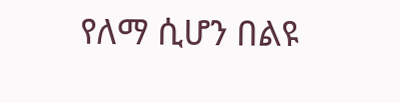የለማ ሲሆን በልዩ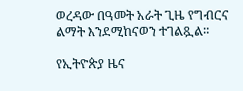ወረዳው በዓመት አራት ጊዜ የግብርና ልማት እንደሚከናወን ተገልጿል።

የኢትዮጵያ ዜና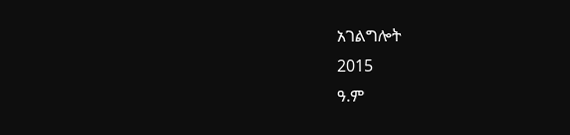አገልግሎት
2015
ዓ.ም